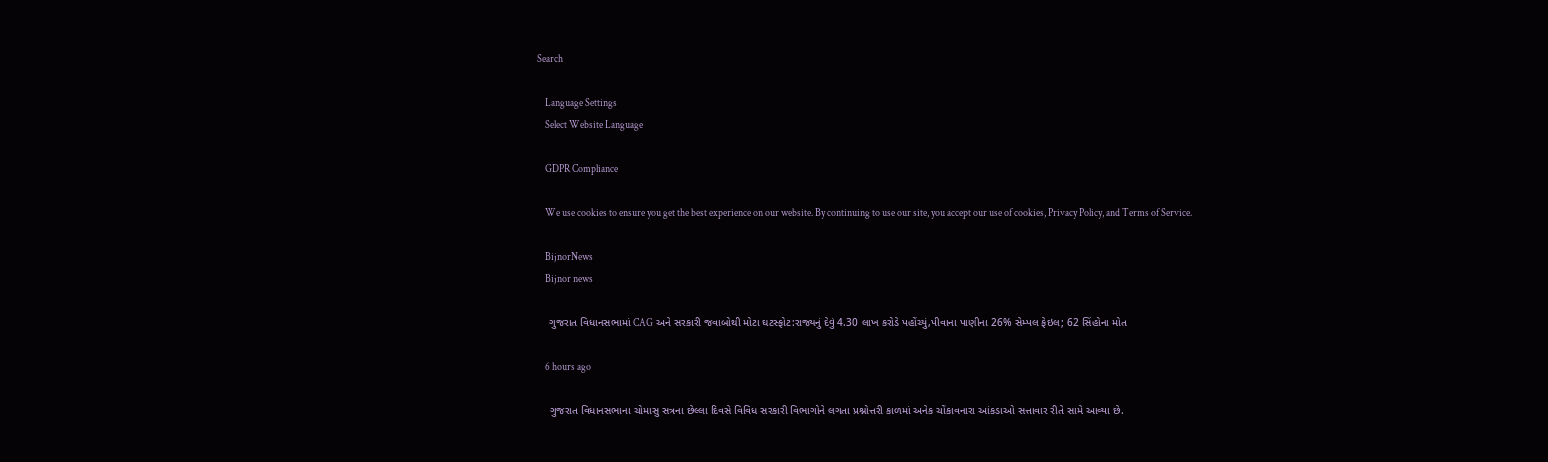Search

    Language Settings
    Select Website Language

    GDPR Compliance

    We use cookies to ensure you get the best experience on our website. By continuing to use our site, you accept our use of cookies, Privacy Policy, and Terms of Service.

    BijnorNews
    Bijnor news

    ગુજરાત વિધાનસભામાં CAG અને સરકારી જવાબોથી મોટા ઘટસ્ફોટ:રાજ્યનું દેવું 4.30 લાખ કરોડે પહોંચ્યું,પીવાના પાણીના 26% સેમ્પલ ફેઇલ; 62 સિંહોના મોત

    6 hours ago

    ગુજરાત વિધાનસભાના ચોમાસુ સત્રના છેલ્લા દિવસે વિવિધ સરકારી વિભાગોને લગતા પ્રશ્નોત્તરી કાળમાં અનેક ચોંકાવનારા આંકડાઓ સત્તાવાર રીતે સામે આવ્યા છે.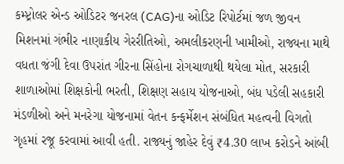કમ્પ્ટ્રોલર એન્ડ ઓડિટર જનરલ (CAG)ના ઓડિટ રિપોર્ટમાં જળ જીવન મિશનમાં ગંભીર નાણાકીય ગેરરીતિઓ, અમલીકરણની ખામીઓ, રાજ્યના માથે વધતા જંગી દેવા ઉપરાંત ગીરના સિંહોના રોગચાળાથી થયેલા મોત, સરકારી શાળાઓમાં શિક્ષકોની ભરતી, શિક્ષણ સહાય યોજનાઓ, બંધ પડેલી સહકારી મંડળીઓ અને મનરેગા યોજનામાં વેતન કન્ફર્મેશન સંબંધિત મહત્વની વિગતો ગૃહમાં રજૂ કરવામાં આવી હતી. રાજ્યનું જાહેર દેવું ₹4.30 લાખ કરોડને આંબી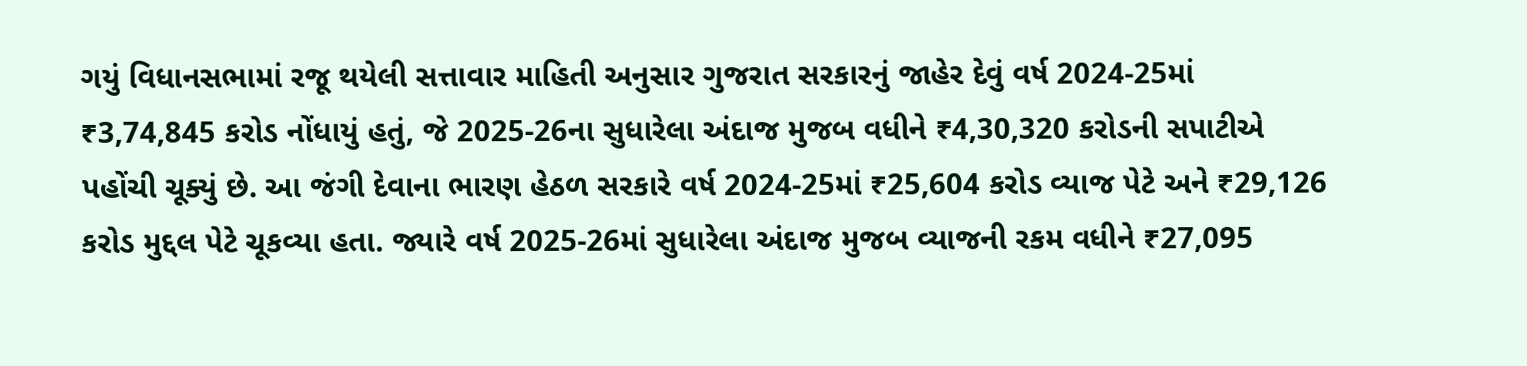ગયું વિધાનસભામાં રજૂ થયેલી સત્તાવાર માહિતી અનુસાર ગુજરાત સરકારનું જાહેર દેવું વર્ષ 2024-25માં ₹3,74,845 કરોડ નોંધાયું હતું, જે 2025-26ના સુધારેલા અંદાજ મુજબ વધીને ₹4,30,320 કરોડની સપાટીએ પહોંચી ચૂક્યું છે. આ જંગી દેવાના ભારણ હેઠળ સરકારે વર્ષ 2024-25માં ₹25,604 કરોડ વ્યાજ પેટે અને ₹29,126 કરોડ મુદ્દલ પેટે ચૂકવ્યા હતા. જ્યારે વર્ષ 2025-26માં સુધારેલા અંદાજ મુજબ વ્યાજની રકમ વધીને ₹27,095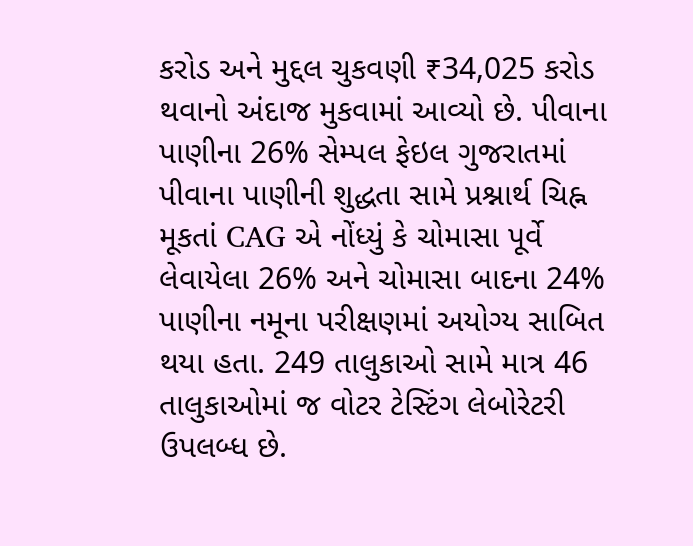કરોડ અને મુદ્દલ ચુકવણી ₹34,025 કરોડ થવાનો અંદાજ મુકવામાં આવ્યો છે. પીવાના પાણીના 26% સેમ્પલ ફેઇલ ગુજરાતમાં પીવાના પાણીની શુદ્ધતા સામે પ્રશ્નાર્થ ચિહ્ન મૂકતાં CAG એ નોંધ્યું કે ચોમાસા પૂર્વે લેવાયેલા 26% અને ચોમાસા બાદના 24% પાણીના નમૂના પરીક્ષણમાં અયોગ્ય સાબિત થયા હતા. 249 તાલુકાઓ સામે માત્ર 46 તાલુકાઓમાં જ વોટર ટેસ્ટિંગ લેબોરેટરી ઉપલબ્ધ છે.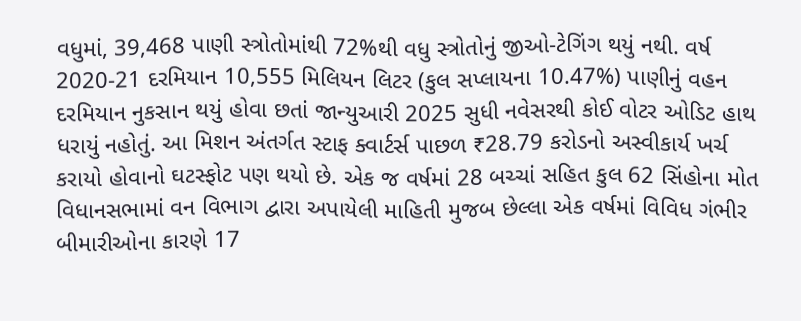વધુમાં, 39,468 પાણી સ્ત્રોતોમાંથી 72%થી વધુ સ્ત્રોતોનું જીઓ-ટેગિંગ થયું નથી. વર્ષ 2020-21 દરમિયાન 10,555 મિલિયન લિટર (કુલ સપ્લાયના 10.47%) પાણીનું વહન દરમિયાન નુકસાન થયું હોવા છતાં જાન્યુઆરી 2025 સુધી નવેસરથી કોઈ વોટર ઓડિટ હાથ ધરાયું નહોતું. આ મિશન અંતર્ગત સ્ટાફ ક્વાર્ટર્સ પાછળ ₹28.79 કરોડનો અસ્વીકાર્ય ખર્ચ કરાયો હોવાનો ઘટસ્ફોટ પણ થયો છે. એક જ વર્ષમાં 28 બચ્ચાં સહિત કુલ 62 સિંહોના મોત વિધાનસભામાં વન વિભાગ દ્વારા અપાયેલી માહિતી મુજબ છેલ્લા એક વર્ષમાં વિવિધ ગંભીર બીમારીઓના કારણે 17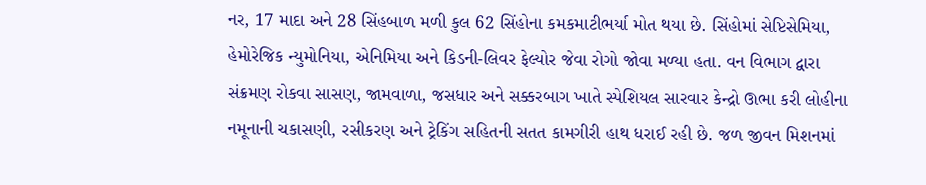નર, 17 માદા અને 28 સિંહબાળ મળી કુલ 62 સિંહોના કમકમાટીભર્યા મોત થયા છે. સિંહોમાં સેપ્ટિસેમિયા, હેમોરેજિક ન્યુમોનિયા, એનિમિયા અને કિડની-લિવર ફેલ્યોર જેવા રોગો જોવા મળ્યા હતા. વન વિભાગ દ્વારા સંક્રમણ રોકવા સાસણ, જામવાળા, જસધાર અને સક્કરબાગ ખાતે સ્પેશિયલ સારવાર કેન્દ્રો ઊભા કરી લોહીના નમૂનાની ચકાસણી, રસીકરણ અને ટ્રેકિંગ સહિતની સતત કામગીરી હાથ ધરાઈ રહી છે. જળ જીવન મિશનમાં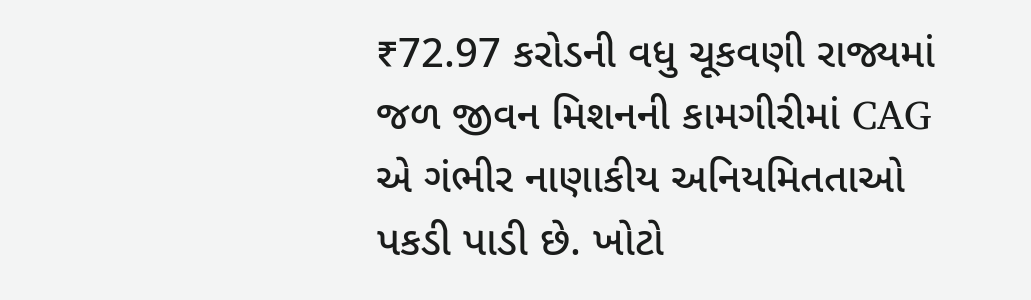₹72.97 કરોડની વધુ ચૂકવણી રાજ્યમાં જળ જીવન મિશનની કામગીરીમાં CAG એ ગંભીર નાણાકીય અનિયમિતતાઓ પકડી પાડી છે. ખોટો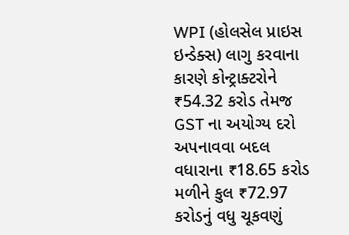WPI (હોલસેલ પ્રાઇસ ઇન્ડેક્સ) લાગુ કરવાના કારણે કોન્ટ્રાક્ટરોને ₹54.32 કરોડ તેમજ GST ના અયોગ્ય દરો અપનાવવા બદલ વધારાના ₹18.65 કરોડ મળીને કુલ ₹72.97 કરોડનું વધુ ચૂકવણું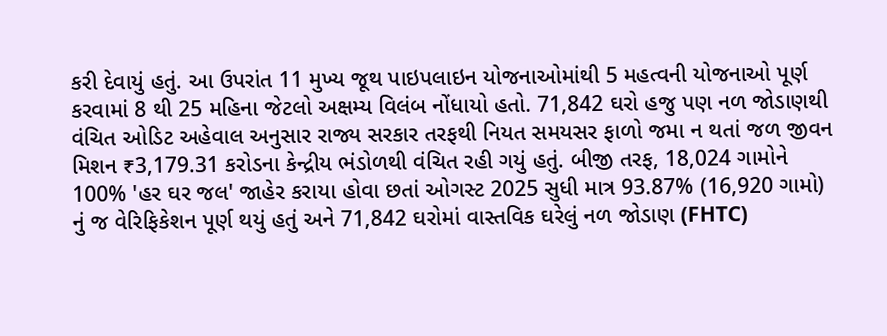કરી દેવાયું હતું. આ ઉપરાંત 11 મુખ્ય જૂથ પાઇપલાઇન યોજનાઓમાંથી 5 મહત્વની યોજનાઓ પૂર્ણ કરવામાં 8 થી 25 મહિના જેટલો અક્ષમ્ય વિલંબ નોંધાયો હતો. 71,842 ઘરો હજુ પણ નળ જોડાણથી વંચિત ઓડિટ અહેવાલ અનુસાર રાજ્ય સરકાર તરફથી નિયત સમયસર ફાળો જમા ન થતાં જળ જીવન મિશન ₹3,179.31 કરોડના કેન્દ્રીય ભંડોળથી વંચિત રહી ગયું હતું. બીજી તરફ, 18,024 ગામોને 100% 'હર ઘર જલ' જાહેર કરાયા હોવા છતાં ઓગસ્ટ 2025 સુધી માત્ર 93.87% (16,920 ગામો) નું જ વેરિફિકેશન પૂર્ણ થયું હતું અને 71,842 ઘરોમાં વાસ્તવિક ઘરેલું નળ જોડાણ (FHTC)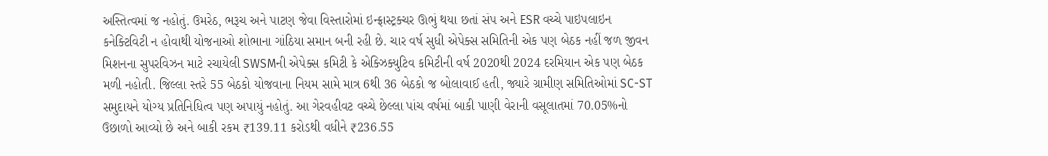અસ્તિત્વમાં જ નહોતું. ઉમરેઠ, ભરૂચ અને પાટણ જેવા વિસ્તારોમાં ઇન્ફ્રાસ્ટ્રક્ચર ઊભું થયા છતાં સંપ અને ESR વચ્ચે પાઇપલાઇન કનેક્ટિવિટી ન હોવાથી યોજનાઓ શોભાના ગાંઠિયા સમાન બની રહી છે. ચાર વર્ષ સુધી એપેક્સ સમિતિની એક પણ બેઠક નહીં જળ જીવન મિશનના સુપરવિઝન માટે રચાયેલી SWSMની એપેક્સ કમિટી કે એક્ઝિક્યુટિવ કમિટીની વર્ષ 2020થી 2024 દરમિયાન એક પણ બેઠક મળી નહોતી. જિલ્લા સ્તરે 55 બેઠકો યોજવાના નિયમ સામે માત્ર 6થી 36 બેઠકો જ બોલાવાઈ હતી, જ્યારે ગ્રામીણ સમિતિઓમાં SC-ST સમુદાયને યોગ્ય પ્રતિનિધિત્વ પણ અપાયું નહોતું. આ ગેરવહીવટ વચ્ચે છેલ્લા પાંચ વર્ષમાં બાકી પાણી વેરાની વસૂલાતમાં 70.05%નો ઉછાળો આવ્યો છે અને બાકી રકમ ₹139.11 કરોડથી વધીને ₹236.55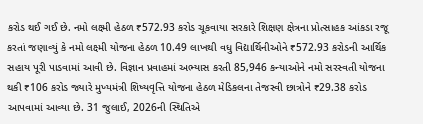કરોડ થઈ ગઈ છે. નમો લક્ષ્મી હેઠળ ₹572.93 કરોડ ચૂકવાયા સરકારે શિક્ષણ ક્ષેત્રના પ્રોત્સાહક આંકડા રજૂ કરતાં જણાવ્યું કે નમો લક્ષ્મી યોજના હેઠળ 10.49 લાખથી વધુ વિદ્યાર્થિનીઓને ₹572.93 કરોડની આર્થિક સહાય પૂરી પાડવામાં આવી છે. વિજ્ઞાન પ્રવાહમાં અભ્યાસ કરતી 85,946 કન્યાઓને નમો સરસ્વતી યોજના થકી ₹106 કરોડ જ્યારે મુખ્યમંત્રી શિષ્યવૃત્તિ યોજના હેઠળ મેડિકલના તેજસ્વી છાત્રોને ₹29.38 કરોડ આપવામાં આવ્યા છે. 31 જુલાઈ, 2026ની સ્થિતિએ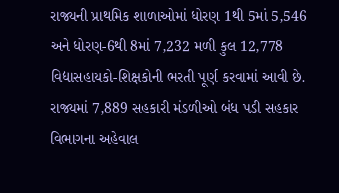રાજ્યની પ્રાથમિક શાળાઓમાં ધોરણ 1થી 5માં 5,546 અને ધોરણ-6થી 8માં 7,232 મળી કુલ 12,778 વિદ્યાસહાયકો-શિક્ષકોની ભરતી પૂર્ણ કરવામાં આવી છે. રાજ્યમાં 7,889 સહકારી મંડળીઓ બંધ પડી સહકાર વિભાગના અહેવાલ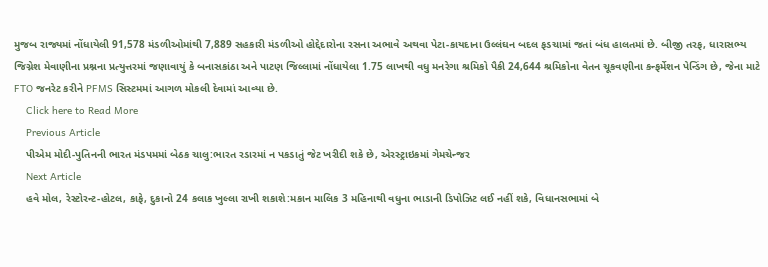મુજબ રાજ્યમાં નોંધાયેલી 91,578 મંડળીઓમાંથી 7,889 સહકારી મંડળીઓ હોદ્દેદારોના રસના અભાવે અથવા પેટા-કાયદાના ઉલ્લંઘન બદલ ફડચામાં જતાં બંધ હાલતમાં છે. બીજી તરફ, ધારાસભ્ય જિગ્નેશ મેવાણીના પ્રશ્નના પ્રત્યુત્તરમાં જણાવાયું કે બનાસકાંઠા અને પાટણ જિલ્લામાં નોંધાયેલા 1.75 લાખથી વધુ મનરેગા શ્રમિકો પૈકી 24,644 શ્રમિકોના વેતન ચૂકવણીના કન્ફર્મેશન પેન્ડિંગ છે, જેના માટે FTO જનરેટ કરીને PFMS સિસ્ટમમાં આગળ મોકલી દેવામાં આવ્યા છે.
    Click here to Read More
    Previous Article
    પીએમ મોદી-પુતિનની ભારત મંડપમમાં બેઠક ચાલુ:ભારત રડારમાં ન પકડાતું જેટ ખરીદી શકે છે, એરસ્ટ્રાઇકમાં ગેમચેન્જર
    Next Article
    હવે મોલ, રેસ્ટોરન્ટ-હોટલ, કાફે, દુકાનો 24 કલાક ખુલ્લા રાખી શકાશે:મકાન માલિક 3 મહિનાથી વધુના ભાડાની ડિપોઝિટ લઈ નહીં શકે, વિધાનસભામાં બે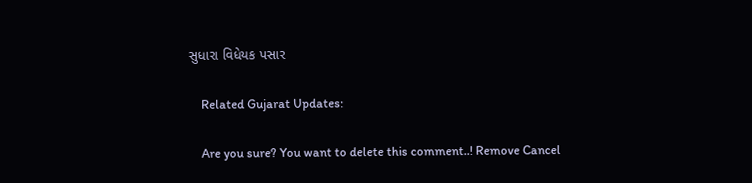સુધારા વિધેયક પસાર

    Related Gujarat Updates:

    Are you sure? You want to delete this comment..! Remove Cancel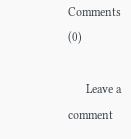Comments (0)

      Leave a comment